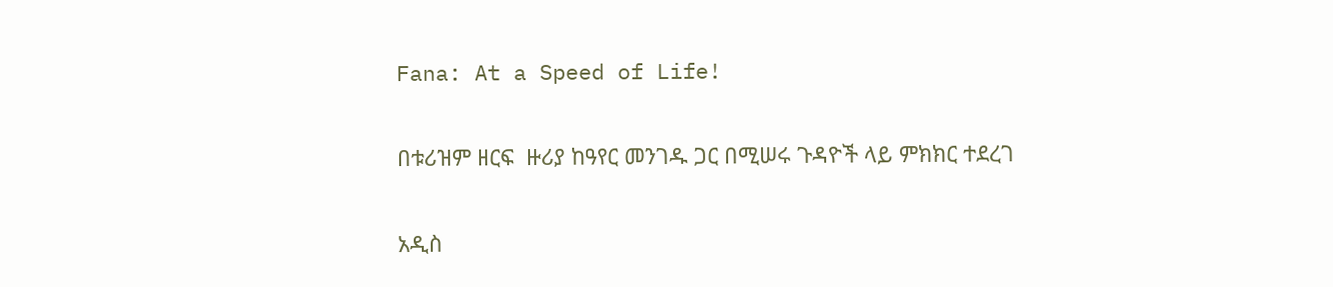Fana: At a Speed of Life!

በቱሪዝም ዘርፍ  ዙሪያ ከዓየር መንገዱ ጋር በሚሠሩ ጉዳዮች ላይ ምክክር ተደረገ

አዲስ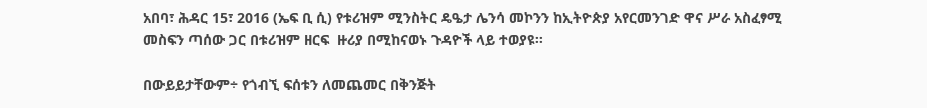አበባ፣ ሕዳር 15፣ 2016 (ኤፍ ቢ ሲ) የቱሪዝም ሚንስትር ዴዔታ ሌንሳ መኮንን ከኢትዮጵያ አየርመንገድ ዋና ሥራ አስፈፃሚ መስፍን ጣሰው ጋር በቱሪዝም ዘርፍ  ዙሪያ በሚከናወኑ ጉዳዮች ላይ ተወያዩ፡፡

በውይይታቸውም÷ የጎብኚ ፍሰቱን ለመጨመር በቅንጅት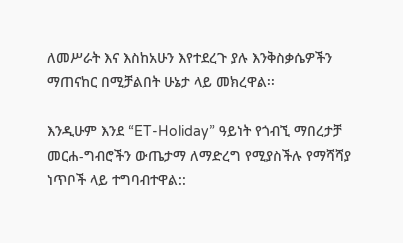ለመሥራት እና እስከአሁን እየተደረጉ ያሉ እንቅስቃሴዎችን ማጠናከር በሚቻልበት ሁኔታ ላይ መክረዋል፡፡

እንዲሁም እንደ “ET-Holiday” ዓይነት የጎብኚ ማበረታቻ መርሐ-ግብሮችን ውጤታማ ለማድረግ የሚያስችሉ የማሻሻያ ነጥቦች ላይ ተግባብተዋል::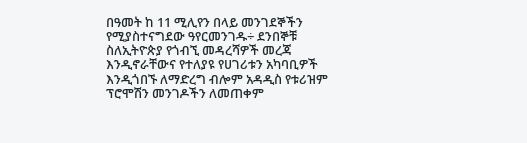በዓመት ከ 11 ሚሊየን በላይ መንገደኞችን የሚያስተናግደው ዓየርመንገዱ÷ ደንበኞቹ ስለኢትዮጵያ የጎብኚ መዳረሻዎች መረጃ እንዲኖራቸውና የተለያዩ የሀገሪቱን አካባቢዎች እንዲጎበኙ ለማድረግ ብሎም አዳዲስ የቱሪዝም ፕሮሞሽን መንገዶችን ለመጠቀም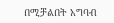በሚቻልበት አግባብ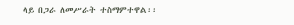ላይ በጋራ ለመሥራት ተስማምተዋል፡፡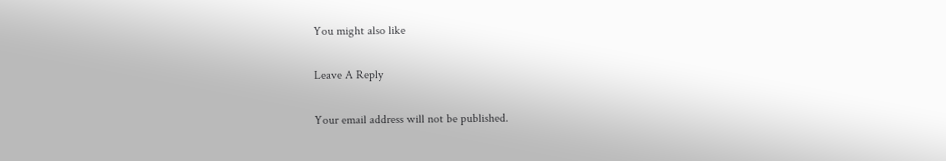You might also like

Leave A Reply

Your email address will not be published.